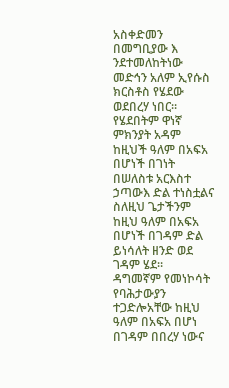አስቀድመን በመግቢያው እ ንደተመለከትነው መድኅን አለም ኢየሱስ ክርስቶስ የሄደው ወደበረሃ ነበር። የሄደበትም ዋነኛ ምክንያት አዳም ከዚህች ዓለም በአፍአ በሆነች በገነት በሠለስቱ አርእስተ ኃጣውእ ድል ተነስቷልና ስለዚህ ጌታችንም ከዚህ ዓለም በአፍአ በሆነች በገዳም ድል ይነሳለት ዘንድ ወደ ገዳም ሄደ።
ዳግመኛም የመነኮሳት የባሕታውያን ተጋድሎአቸው ከዚህ ዓለም በአፍአ በሆነ በገዳም በበረሃ ነውና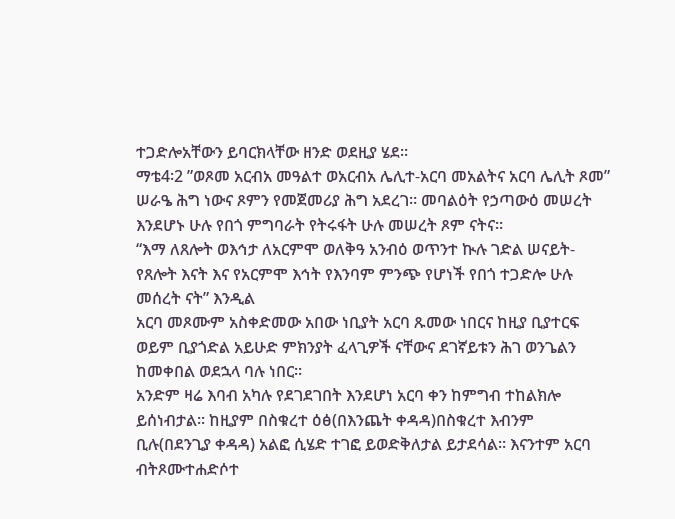ተጋድሎአቸውን ይባርክላቸው ዘንድ ወደዚያ ሄደ።
ማቴ4፡2 ”ወጾመ አርብአ መዓልተ ወአርብአ ሌሊተ-አርባ መአልትና አርባ ሌሊት ጾመ”
ሠራዔ ሕግ ነውና ጾምን የመጀመሪያ ሕግ አደረገ። መባልዕት የኃጣውዕ መሠረት እንደሆኑ ሁሉ የበጎ ምግባራት የትሩፋት ሁሉ መሠረት ጾም ናትና።
“እማ ለጸሎት ወእኅታ ለአርምሞ ወለቅዓ አንብዕ ወጥንተ ኲሉ ገድል ሠናይት-የጸሎት እናት እና የአርምሞ እኅት የእንባም ምንጭ የሆነች የበጎ ተጋድሎ ሁሉ መሰረት ናት” እንዲል
አርባ መጾሙም አስቀድመው አበው ነቢያት አርባ ጹመው ነበርና ከዚያ ቢያተርፍ ወይም ቢያጎድል አይሁድ ምክንያት ፈላጊዎች ናቸውና ደገኛይቱን ሕገ ወንጌልን ከመቀበል ወደኋላ ባሉ ነበር።
አንድም ዛሬ እባብ አካሉ የደገደገበት እንደሆነ አርባ ቀን ከምግብ ተከልክሎ ይሰነብታል። ከዚያም በስቁረተ ዕፅ(በእንጨት ቀዳዳ)በስቁረተ እብንም ቢሉ(በደንጊያ ቀዳዳ) አልፎ ሲሄድ ተገፎ ይወድቅለታል ይታደሳል። እናንተም አርባ ብትጾሙተሐድሶተ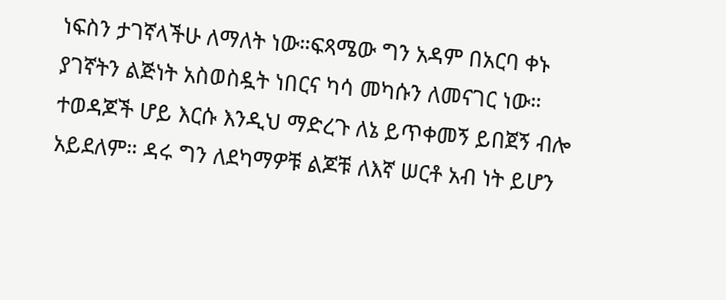ነፍስን ታገኛላችሁ ለማለት ነው።ፍጻሜው ግን አዳም በአርባ ቀኑ ያገኛትን ልጅነት አስወስዷት ነበርና ካሳ መካሱን ለመናገር ነው።
ተወዳጆች ሆይ እርሱ እንዲህ ማድረጉ ለኔ ይጥቀመኝ ይበጀኝ ብሎ አይደለም። ዳሩ ግን ለደካማዎቹ ልጆቹ ለእኛ ሠርቶ አብ ነት ይሆን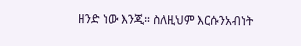ዘንድ ነው እንጂ። ስለዚህም እርሱንአብነት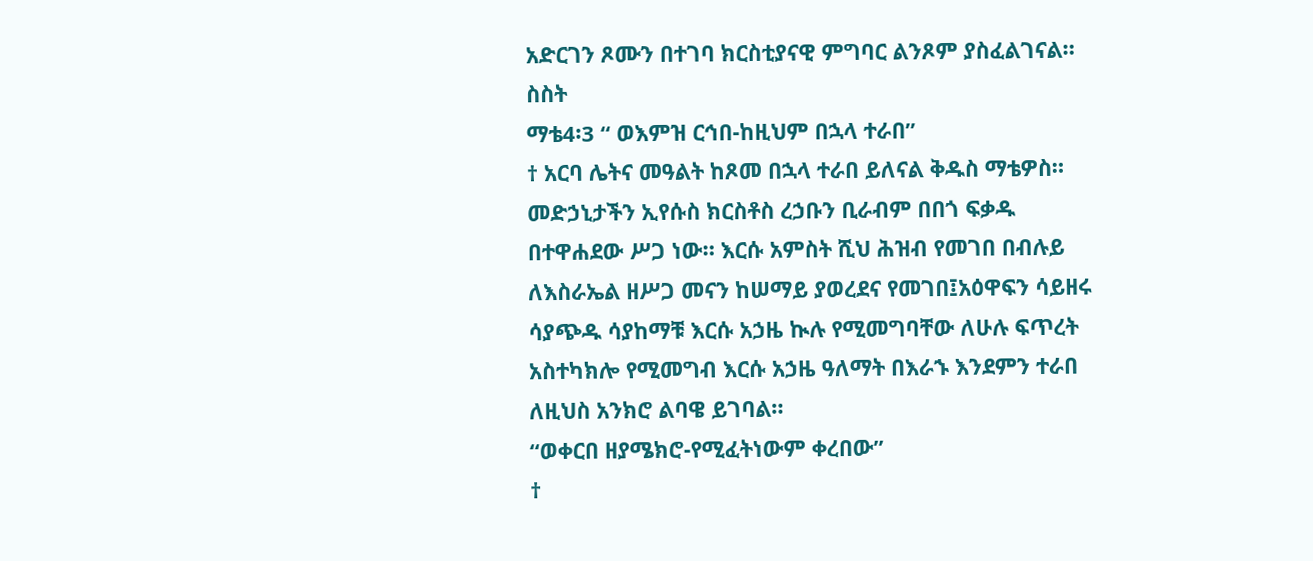አድርገን ጾሙን በተገባ ክርስቲያናዊ ምግባር ልንጾም ያስፈልገናል።
ስስት
ማቴ4፡3 “ ወእምዝ ርኅበ-ከዚህም በኋላ ተራበ”
† አርባ ሌትና መዓልት ከጾመ በኋላ ተራበ ይለናል ቅዱስ ማቴዎስ። መድኃኒታችን ኢየሱስ ክርስቶስ ረኃቡን ቢራብም በበጎ ፍቃዱ በተዋሐደው ሥጋ ነው። እርሱ አምስት ሺህ ሕዝብ የመገበ በብሉይ ለእስራኤል ዘሥጋ መናን ከሠማይ ያወረደና የመገበ፤አዕዋፍን ሳይዘሩ ሳያጭዱ ሳያከማቹ እርሱ አኃዜ ኲሉ የሚመግባቸው ለሁሉ ፍጥረት አስተካክሎ የሚመግብ እርሱ አኃዜ ዓለማት በእራኁ እንደምን ተራበ ለዚህስ አንክሮ ልባዌ ይገባል።
“ወቀርበ ዘያሜክሮ-የሚፈትነውም ቀረበው”
†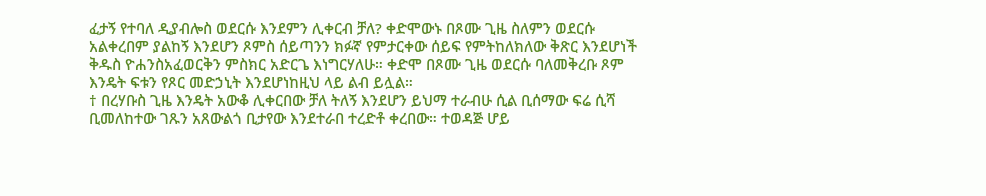ፈታኝ የተባለ ዲያብሎስ ወደርሱ እንደምን ሊቀርብ ቻለ? ቀድሞውኑ በጾሙ ጊዜ ስለምን ወደርሱ አልቀረበም ያልከኝ እንደሆን ጾምስ ሰይጣንን ክፉኛ የምታርቀው ሰይፍ የምትከለክለው ቅጽር እንደሆነች ቅዱስ ዮሐንስአፈወርቅን ምስክር አድርጌ እነግርሃለሁ። ቀድሞ በጾሙ ጊዜ ወደርሱ ባለመቅረቡ ጾም እንዴት ፍቱን የጾር መድኃኒት እንደሆነከዚህ ላይ ልብ ይሏል።
† በረሃቡስ ጊዜ እንዴት አውቆ ሊቀርበው ቻለ ትለኝ እንደሆን ይህማ ተራብሁ ሲል ቢሰማው ፍሬ ሲሻ ቢመለከተው ገጹን አጸውልጎ ቢታየው እንደተራበ ተረድቶ ቀረበው። ተወዳጅ ሆይ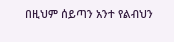በዚህም ሰይጣን አንተ የልብህን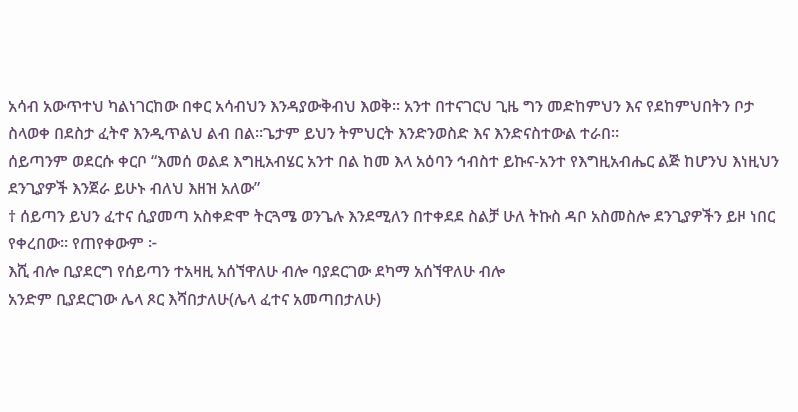አሳብ አውጥተህ ካልነገርከው በቀር አሳብህን እንዳያውቅብህ እወቅ። አንተ በተናገርህ ጊዜ ግን መድከምህን እና የደከምህበትን ቦታ ስላወቀ በደስታ ፈትኖ እንዲጥልህ ልብ በል።ጌታም ይህን ትምህርት እንድንወስድ እና እንድናስተውል ተራበ።
ሰይጣንም ወደርሱ ቀርቦ “እመሰ ወልደ እግዚአብሄር አንተ በል ከመ እላ አዕባን ኅብስተ ይኩና-አንተ የእግዚአብሔር ልጅ ከሆንህ እነዚህን ደንጊያዎች እንጀራ ይሁኑ ብለህ እዘዝ አለው”
† ሰይጣን ይህን ፈተና ሲያመጣ አስቀድሞ ትርጓሜ ወንጌሉ እንደሚለን በተቀደደ ስልቻ ሁለ ትኩስ ዳቦ አስመስሎ ደንጊያዎችን ይዞ ነበር የቀረበው። የጠየቀውም ፦
እሺ ብሎ ቢያደርግ የሰይጣን ተአዛዚ አሰኘዋለሁ ብሎ ባያደርገው ደካማ አሰኘዋለሁ ብሎ
አንድም ቢያደርገው ሌላ ጾር እሻበታለሁ(ሌላ ፈተና አመጣበታለሁ)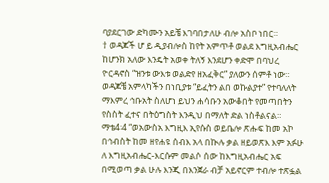ባያደርገው ድካሙን አይቼ እገባበታለሁ ብሎ አስቦ ነበር።
† ወዳጆች ሆ ይ ዲያብሎስ ከየት አምጥቶ ወልደ እግዚአብሔር ከሆንክ አለው እንዴት አወቀ ትለኝ እንደሆን ቀድሞ በባህረ ዮርዳኖስ “ዝንቱ ውእቱ ወልድየ ዘአፈቅር” ያለውን ሰምቶ ነው። ወዳጆቼ አምላካችን በነቢያቱ “ይፈትን ልበ ወኩልያተ” የተባለለት ማእምረ ኅቡአት ስለሆነ ይህን ሐሳቡን አውቆበት የመጣበትን የስስት ፈተና በትዕግስት እንዲህ በማለት ድል ነስቶልናል።
ማቴ4፡4 “ወአውስአ እግዚእ ኢየሱስ ወይቤሎ ጽሑፍ ከመ አኮ በኅብስት ከመ ዘየሐዩ ሰብእ አላ በኲሉ ቃል ዘይወጽእ እም አፉሁ ለ እግዚአብሔር-እርሱም መልሶ ሰው ከእግዚአብሔር አፍ በሚወጣ ቃል ሁሉ እንጂ በእንጀራ ብቻ አይኖርም ተብሎ ተጽፏል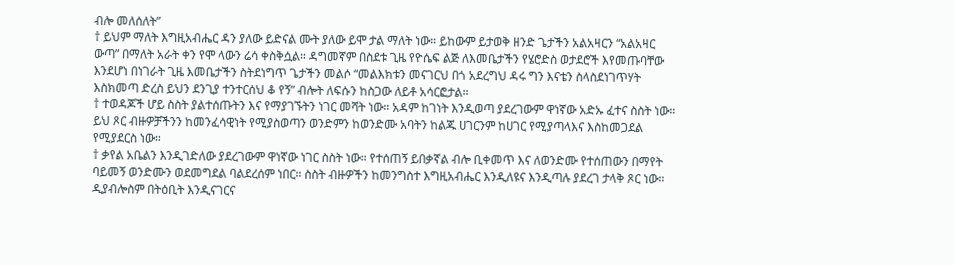ብሎ መለሰለት”
† ይህም ማለት እግዚአብሔር ዳን ያለው ይድናል ሙት ያለው ይሞ ታል ማለት ነው። ይከውም ይታወቅ ዘንድ ጌታችን አልአዛርን “አልአዛር ውጣ” በማለት አራት ቀን የሞ ላውን ሬሳ ቀስቅሷል። ዳግመኛም በስደቱ ጊዜ የዮሴፍ ልጅ ለእመቤታችን የሄሮድስ ወታደሮች እየመጡባቸው እንደሆነ በነገራት ጊዜ እመቤታችን ስትደነግጥ ጌታችን መልሶ “መልእክቱን መናገርህ በጎ አደረግህ ዳሩ ግን እናቴን ስላስደነገጥሃት እስክመጣ ድረስ ይህን ደንጊያ ተንተርሰህ ቆ የኝ” ብሎት ለፍሱን ከስጋው ለይቶ አሳርፎታል።
† ተወዳጆች ሆይ ስስት ያልተሰጡትን እና የማያገኙትን ነገር መሻት ነው። አዳም ከገነት እንዲወጣ ያደረገውም ዋነኛው አድኡ ፈተና ስስት ነው። ይህ ጾር ብዙዎቻችንን ከመንፈሳዊነት የሚያስወጣን ወንድምን ከወንድሙ አባትን ከልጁ ሀገርንም ከሀገር የሚያጣላእና እስከመጋደል የሚያደርስ ነው።
† ቃየል አቤልን እንዲገድለው ያደረገውም ዋነኛው ነገር ስስት ነው። የተሰጠኝ ይበቃኛል ብሎ ቢቀመጥ እና ለወንድሙ የተሰጠውን በማየት ባይመኝ ወንድሙን ወደመግደል ባልደረሰም ነበር። ስስት ብዙዎችን ከመንግስተ እግዚአብሔር እንዲለዩና እንዲጣሉ ያደረገ ታላቅ ጾር ነው። ዲያብሎስም በትዕቢት እንዲናገርና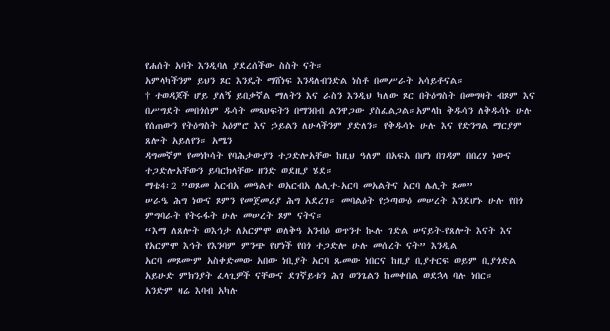የሐሰት አባት እንዲባለ ያደረሰችው ስስት ናት።
አምላካችንም ይህን ጾር እንዴት ማሸነፍ እንዳለብንድል ነስቶ በመሥራት አሳይቶናል።
† ተወዳጆች ሆይ ያለኝ ይበቃኛል ማለትን እና ራስን እንዲህ ካለው ጾር በትዕግስት በመግዛት ብጾም እና በሥግደት መበጎሰም ዱሳት መጻህፍትን በማንበብ ልንዋጋው ያስፈልጋል።አምላከ ቅዱሳን ለቅዱሳኑ ሁሉ የሰጠውን የትዕግስት አዕምሮ እና ኃይልን ለሁላችንም ያድለን። የቅዱሳኑ ሁሉ እና የድንግል ማርያም ጸሎት አይለየን። አሜን
ዳግመኛም የመነኮሳት የባሕታውያን ተጋድሎአቸው ከዚህ ዓለም በአፍአ በሆነ በገዳም በበረሃ ነውና ተጋድሎአቸውን ይባርክላቸው ዘንድ ወደዚያ ሄደ።
ማቴ4፡2 ”ወጾመ አርብአ መዓልተ ወአርብአ ሌሊተ-አርባ መአልትና አርባ ሌሊት ጾመ”
ሠራዔ ሕግ ነውና ጾምን የመጀመሪያ ሕግ አደረገ። መባልዕት የኃጣውዕ መሠረት እንደሆኑ ሁሉ የበጎ ምግባራት የትሩፋት ሁሉ መሠረት ጾም ናትና።
“እማ ለጸሎት ወእኅታ ለአርምሞ ወለቅዓ አንብዕ ወጥንተ ኲሉ ገድል ሠናይት-የጸሎት እናት እና የአርምሞ እኅት የእንባም ምንጭ የሆነች የበጎ ተጋድሎ ሁሉ መሰረት ናት” እንዲል
አርባ መጾሙም አስቀድመው አበው ነቢያት አርባ ጹመው ነበርና ከዚያ ቢያተርፍ ወይም ቢያጎድል አይሁድ ምክንያት ፈላጊዎች ናቸውና ደገኛይቱን ሕገ ወንጌልን ከመቀበል ወደኋላ ባሉ ነበር።
አንድም ዛሬ እባብ አካሉ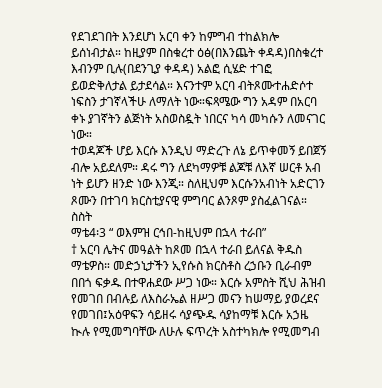የደገደገበት እንደሆነ አርባ ቀን ከምግብ ተከልክሎ ይሰነብታል። ከዚያም በስቁረተ ዕፅ(በእንጨት ቀዳዳ)በስቁረተ እብንም ቢሉ(በደንጊያ ቀዳዳ) አልፎ ሲሄድ ተገፎ ይወድቅለታል ይታደሳል። እናንተም አርባ ብትጾሙተሐድሶተ ነፍስን ታገኛላችሁ ለማለት ነው።ፍጻሜው ግን አዳም በአርባ ቀኑ ያገኛትን ልጅነት አስወስዷት ነበርና ካሳ መካሱን ለመናገር ነው።
ተወዳጆች ሆይ እርሱ እንዲህ ማድረጉ ለኔ ይጥቀመኝ ይበጀኝ ብሎ አይደለም። ዳሩ ግን ለደካማዎቹ ልጆቹ ለእኛ ሠርቶ አብ ነት ይሆን ዘንድ ነው እንጂ። ስለዚህም እርሱንአብነት አድርገን ጾሙን በተገባ ክርስቲያናዊ ምግባር ልንጾም ያስፈልገናል።
ስስት
ማቴ4፡3 “ ወእምዝ ርኅበ-ከዚህም በኋላ ተራበ”
† አርባ ሌትና መዓልት ከጾመ በኋላ ተራበ ይለናል ቅዱስ ማቴዎስ። መድኃኒታችን ኢየሱስ ክርስቶስ ረኃቡን ቢራብም በበጎ ፍቃዱ በተዋሐደው ሥጋ ነው። እርሱ አምስት ሺህ ሕዝብ የመገበ በብሉይ ለእስራኤል ዘሥጋ መናን ከሠማይ ያወረደና የመገበ፤አዕዋፍን ሳይዘሩ ሳያጭዱ ሳያከማቹ እርሱ አኃዜ ኲሉ የሚመግባቸው ለሁሉ ፍጥረት አስተካክሎ የሚመግብ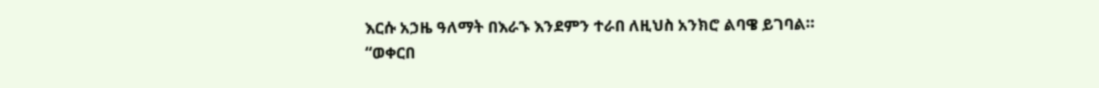እርሱ አኃዜ ዓለማት በእራኁ እንደምን ተራበ ለዚህስ አንክሮ ልባዌ ይገባል።
“ወቀርበ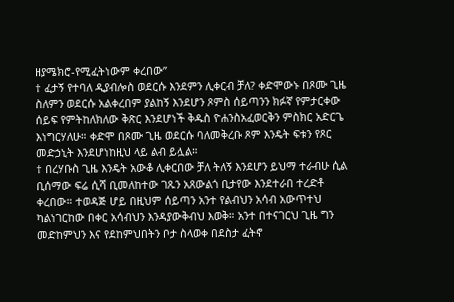ዘያሜክሮ-የሚፈትነውም ቀረበው”
† ፈታኝ የተባለ ዲያብሎስ ወደርሱ እንደምን ሊቀርብ ቻለ? ቀድሞውኑ በጾሙ ጊዜ ስለምን ወደርሱ አልቀረበም ያልከኝ እንደሆን ጾምስ ሰይጣንን ክፉኛ የምታርቀው ሰይፍ የምትከለክለው ቅጽር እንደሆነች ቅዱስ ዮሐንስአፈወርቅን ምስክር አድርጌ እነግርሃለሁ። ቀድሞ በጾሙ ጊዜ ወደርሱ ባለመቅረቡ ጾም እንዴት ፍቱን የጾር መድኃኒት እንደሆነከዚህ ላይ ልብ ይሏል።
† በረሃቡስ ጊዜ እንዴት አውቆ ሊቀርበው ቻለ ትለኝ እንደሆን ይህማ ተራብሁ ሲል ቢሰማው ፍሬ ሲሻ ቢመለከተው ገጹን አጸውልጎ ቢታየው እንደተራበ ተረድቶ ቀረበው። ተወዳጅ ሆይ በዚህም ሰይጣን አንተ የልብህን አሳብ አውጥተህ ካልነገርከው በቀር አሳብህን እንዳያውቅብህ እወቅ። አንተ በተናገርህ ጊዜ ግን መድከምህን እና የደከምህበትን ቦታ ስላወቀ በደስታ ፈትኖ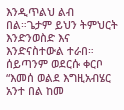እንዲጥልህ ልብ በል።ጌታም ይህን ትምህርት እንድንወስድ እና እንድናስተውል ተራበ።
ሰይጣንም ወደርሱ ቀርቦ “እመሰ ወልደ እግዚአብሄር አንተ በል ከመ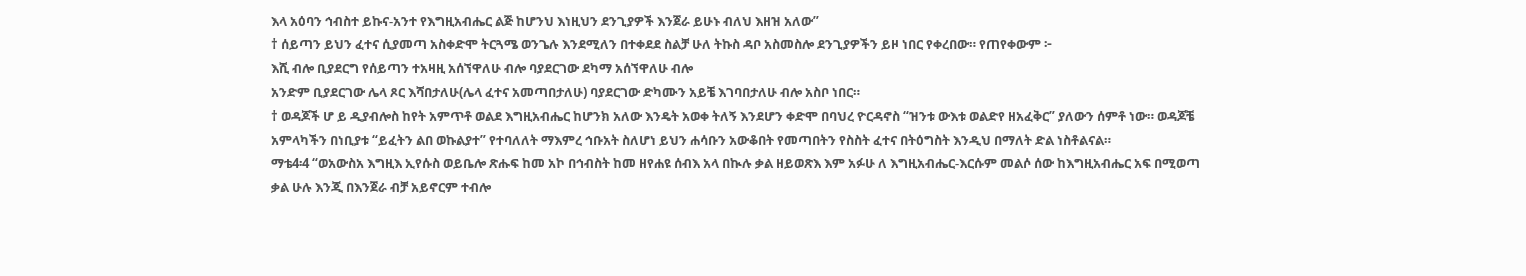እላ አዕባን ኅብስተ ይኩና-አንተ የእግዚአብሔር ልጅ ከሆንህ እነዚህን ደንጊያዎች እንጀራ ይሁኑ ብለህ እዘዝ አለው”
† ሰይጣን ይህን ፈተና ሲያመጣ አስቀድሞ ትርጓሜ ወንጌሉ እንደሚለን በተቀደደ ስልቻ ሁለ ትኩስ ዳቦ አስመስሎ ደንጊያዎችን ይዞ ነበር የቀረበው። የጠየቀውም ፦
እሺ ብሎ ቢያደርግ የሰይጣን ተአዛዚ አሰኘዋለሁ ብሎ ባያደርገው ደካማ አሰኘዋለሁ ብሎ
አንድም ቢያደርገው ሌላ ጾር እሻበታለሁ(ሌላ ፈተና አመጣበታለሁ) ባያደርገው ድካሙን አይቼ እገባበታለሁ ብሎ አስቦ ነበር።
† ወዳጆች ሆ ይ ዲያብሎስ ከየት አምጥቶ ወልደ እግዚአብሔር ከሆንክ አለው እንዴት አወቀ ትለኝ እንደሆን ቀድሞ በባህረ ዮርዳኖስ “ዝንቱ ውእቱ ወልድየ ዘአፈቅር” ያለውን ሰምቶ ነው። ወዳጆቼ አምላካችን በነቢያቱ “ይፈትን ልበ ወኩልያተ” የተባለለት ማእምረ ኅቡአት ስለሆነ ይህን ሐሳቡን አውቆበት የመጣበትን የስስት ፈተና በትዕግስት እንዲህ በማለት ድል ነስቶልናል።
ማቴ4፡4 “ወአውስአ እግዚእ ኢየሱስ ወይቤሎ ጽሑፍ ከመ አኮ በኅብስት ከመ ዘየሐዩ ሰብእ አላ በኲሉ ቃል ዘይወጽእ እም አፉሁ ለ እግዚአብሔር-እርሱም መልሶ ሰው ከእግዚአብሔር አፍ በሚወጣ ቃል ሁሉ እንጂ በእንጀራ ብቻ አይኖርም ተብሎ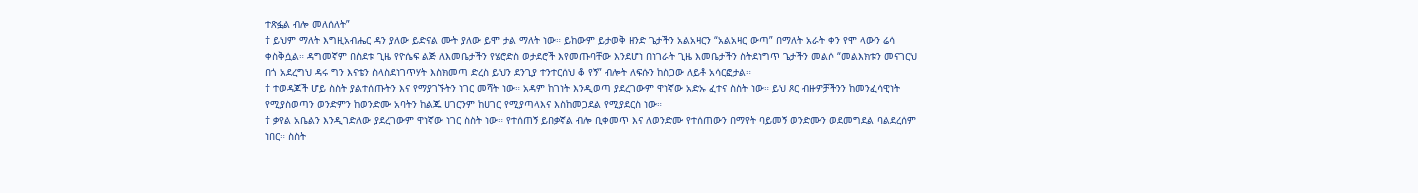ተጽፏል ብሎ መለሰለት”
† ይህም ማለት እግዚአብሔር ዳን ያለው ይድናል ሙት ያለው ይሞ ታል ማለት ነው። ይከውም ይታወቅ ዘንድ ጌታችን አልአዛርን “አልአዛር ውጣ” በማለት አራት ቀን የሞ ላውን ሬሳ ቀስቅሷል። ዳግመኛም በስደቱ ጊዜ የዮሴፍ ልጅ ለእመቤታችን የሄሮድስ ወታደሮች እየመጡባቸው እንደሆነ በነገራት ጊዜ እመቤታችን ስትደነግጥ ጌታችን መልሶ “መልእክቱን መናገርህ በጎ አደረግህ ዳሩ ግን እናቴን ስላስደነገጥሃት እስክመጣ ድረስ ይህን ደንጊያ ተንተርሰህ ቆ የኝ” ብሎት ለፍሱን ከስጋው ለይቶ አሳርፎታል።
† ተወዳጆች ሆይ ስስት ያልተሰጡትን እና የማያገኙትን ነገር መሻት ነው። አዳም ከገነት እንዲወጣ ያደረገውም ዋነኛው አድኡ ፈተና ስስት ነው። ይህ ጾር ብዙዎቻችንን ከመንፈሳዊነት የሚያስወጣን ወንድምን ከወንድሙ አባትን ከልጁ ሀገርንም ከሀገር የሚያጣላእና እስከመጋደል የሚያደርስ ነው።
† ቃየል አቤልን እንዲገድለው ያደረገውም ዋነኛው ነገር ስስት ነው። የተሰጠኝ ይበቃኛል ብሎ ቢቀመጥ እና ለወንድሙ የተሰጠውን በማየት ባይመኝ ወንድሙን ወደመግደል ባልደረሰም ነበር። ስስት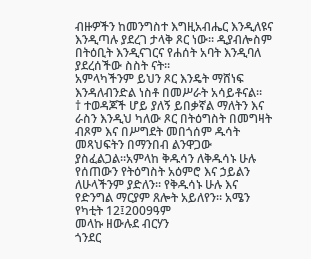ብዙዎችን ከመንግስተ እግዚአብሔር እንዲለዩና እንዲጣሉ ያደረገ ታላቅ ጾር ነው። ዲያብሎስም በትዕቢት እንዲናገርና የሐሰት አባት እንዲባለ ያደረሰችው ስስት ናት።
አምላካችንም ይህን ጾር እንዴት ማሸነፍ እንዳለብንድል ነስቶ በመሥራት አሳይቶናል።
† ተወዳጆች ሆይ ያለኝ ይበቃኛል ማለትን እና ራስን እንዲህ ካለው ጾር በትዕግስት በመግዛት ብጾም እና በሥግደት መበጎሰም ዱሳት መጻህፍትን በማንበብ ልንዋጋው ያስፈልጋል።አምላከ ቅዱሳን ለቅዱሳኑ ሁሉ የሰጠውን የትዕግስት አዕምሮ እና ኃይልን ለሁላችንም ያድለን። የቅዱሳኑ ሁሉ እና የድንግል ማርያም ጸሎት አይለየን። አሜን
የካቲት 12፤2009ዓም
መላኩ ዘውሉደ ብርሃን
ጎንደር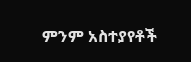ምንም አስተያየቶች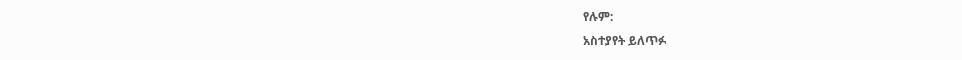የሉም:
አስተያየት ይለጥፉ